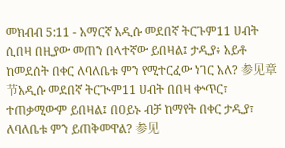መክብብ 5:11 - አማርኛ አዲሱ መደበኛ ትርጉም11 ሀብት ሲበዛ በዚያው መጠን በላተኛው ይበዛል፤ ታዲያ፥ አይቶ ከመደሰት በቀር ለባለቤቱ ምን የሚተርፈው ነገር አለ? 参见章节አዲሱ መደበኛ ትርጒም11 ሀብት በበዛ ቍጥር፣ ተጠቃሚውም ይበዛል፤ በዐይኑ ብቻ ከማየት በቀር ታዲያ፣ ለባለቤቱ ምን ይጠቅመዋል? 参见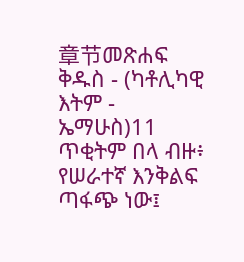章节መጽሐፍ ቅዱስ - (ካቶሊካዊ እትም - ኤማሁስ)11 ጥቂትም በላ ብዙ፥ የሠራተኛ እንቅልፍ ጣፋጭ ነው፤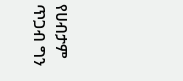የሀብታም ጥጋብ ግን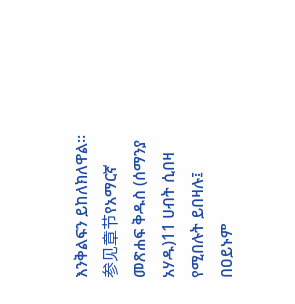እንቅልፍን ይከለክለዋል። 参见章节የአማርኛ መጽሐፍ ቅዱስ (ሰማንያ አሃዱ)11 ሀብት ሲበዛ የሚበሉት ይበዛሉ፤ በዐይኑም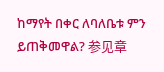ከማየት በቀር ለባለቤቱ ምን ይጠቅመዋል? 参见章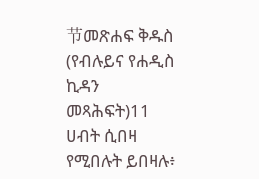节መጽሐፍ ቅዱስ (የብሉይና የሐዲስ ኪዳን መጻሕፍት)11 ሀብት ሲበዛ የሚበሉት ይበዛሉ፥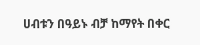ሀብቱን በዓይኑ ብቻ ከማየት በቀር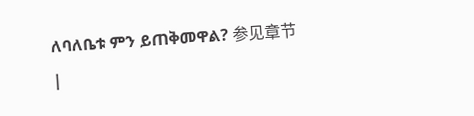ለባለቤቱ ምን ይጠቅመዋል? 参见章节 |